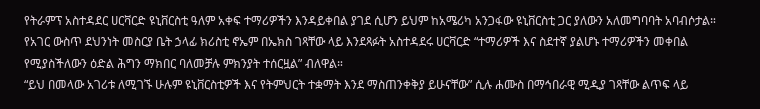የትራምፕ አስተዳደር ሀርቫርድ ዩኒቨርስቲ ዓለም አቀፍ ተማሪዎችን እንዳይቀበል ያገደ ሲሆን ይህም ከአሜሪካ አንጋፋው ዩኒቨርስቲ ጋር ያለውን አለመግባባት አባብሶታል።
የአገር ውስጥ ደህንነት መስርያ ቤት ኃላፊ ክሪስቲ ኖኤም በኤክስ ገጻቸው ላይ እንደጻፉት አስተዳደሩ ሀርቫርድ “ተማሪዎች እና ስደተኛ ያልሆኑ ተማሪዎችን መቀበል የሚያስችለውን ዕድል ሕግን ማክበር ባለመቻሉ ምክንያት ተሰርዟል” ብለዋል።
“ይህ በመላው አገሪቱ ለሚገኙ ሁሉም ዩኒቨርስቲዎች እና የትምህርት ተቋማት እንደ ማስጠንቀቅያ ይሁናቸው” ሲሉ ሐሙስ በማኅበራዊ ሚዲያ ገጻቸው ልጥፍ ላይ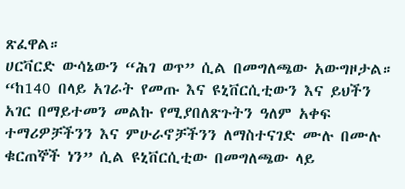ጽፈዋል።
ሀርቫርድ ውሳኔውን “ሕገ ወጥ” ሲል በመግለጫው አውግዞታል።
“ከ140 በላይ አገራት የመጡ እና ዩኒቨርሲቲውን እና ይህችን አገር በማይተመን መልኩ የሚያበለጽጉትን ዓለም አቀፍ ተማሪዎቻችንን እና ምሁራኖቻችንን ለማስተናገድ ሙሉ በሙሉ ቁርጠኞች ነን” ሲል ዩኒቨርሲቲው በመግለጫው ላይ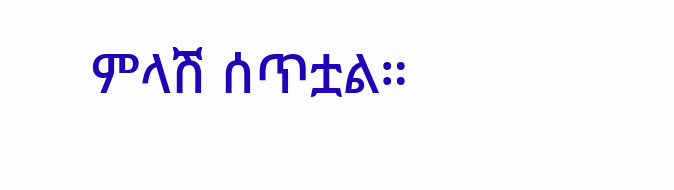ምላሽ ሰጥቷል።